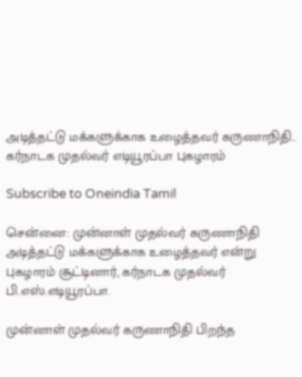அடித்தட்டு மக்களுக்காக உழைத்தவர் கருணாநிதி.. கர்நாடக முதல்வர் எடியூரப்பா புகழாரம்

Subscribe to Oneindia Tamil

சென்னை: முன்னாள் முதல்வர் கருணாநிதி அடித்தட்டு மக்களுக்காக உழைத்தவர் என்று புகழாரம் சூட்டினார், கர்நாடக முதல்வர் பி.எஸ்.எடியூரப்பா.

முன்னாள் முதல்வர் கருணாநிதி பிறந்த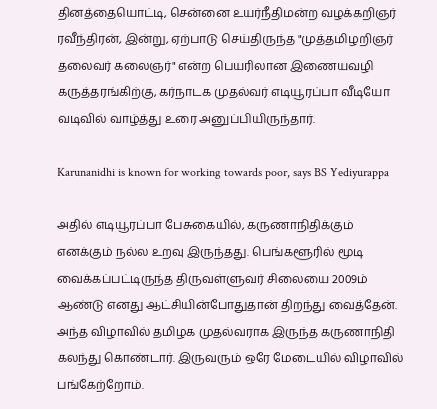தினத்தையொட்டி, சென்னை உயர்நீதிமன்ற வழக்கறிஞர் ரவீந்திரன், இன்று, ஏற்பாடு செய்திருந்த "முத்தமிழறிஞர் தலைவர் கலைஞர்" என்ற பெயரிலான இணையவழி கருத்தரங்கிற்கு, கர்நாடக முதல்வர் எடியூரப்பா வீடியோ வடிவில் வாழ்த்து உரை அனுப்பியிருந்தார்.

Karunanidhi is known for working towards poor, says BS Yediyurappa

அதில் எடியூரப்பா பேசுகையில், கருணாநிதிக்கும் எனக்கும் நல்ல உறவு இருந்தது. பெங்களூரில் மூடி வைக்கப்பட்டிருந்த திருவள்ளுவர் சிலையை 2009ம் ஆண்டு எனது ஆட்சியின்போதுதான் திறந்து வைத்தேன். அந்த விழாவில் தமிழக முதல்வராக இருந்த கருணாநிதி கலந்து கொண்டார். இருவரும் ஒரே மேடையில் விழாவில் பங்கேற்றோம்.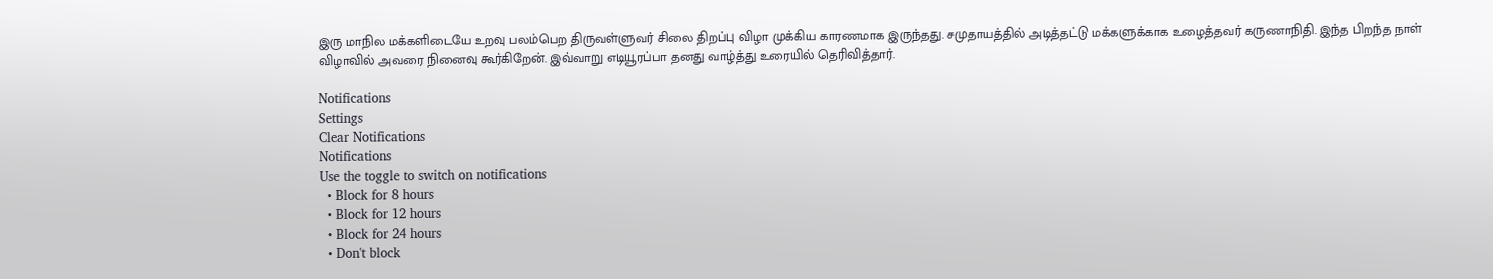இரு மாநில மக்களிடையே உறவு பலம்பெற திருவள்ளுவர் சிலை திறப்பு விழா முக்கிய காரணமாக இருந்தது. சமுதாயத்தில் அடித்தட்டு மக்களுக்காக உழைத்தவர் கருணாநிதி. இந்த பிறந்த நாள் விழாவில் அவரை நினைவு கூர்கிறேன். இவ்வாறு எடியூரப்பா தனது வாழ்த்து உரையில் தெரிவித்தார்.

Notifications
Settings
Clear Notifications
Notifications
Use the toggle to switch on notifications
  • Block for 8 hours
  • Block for 12 hours
  • Block for 24 hours
  • Don't block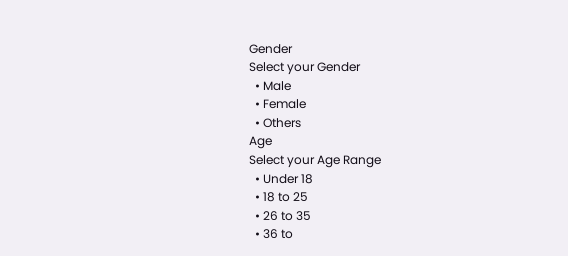Gender
Select your Gender
  • Male
  • Female
  • Others
Age
Select your Age Range
  • Under 18
  • 18 to 25
  • 26 to 35
  • 36 to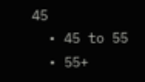45
  • 45 to 55
  • 55+